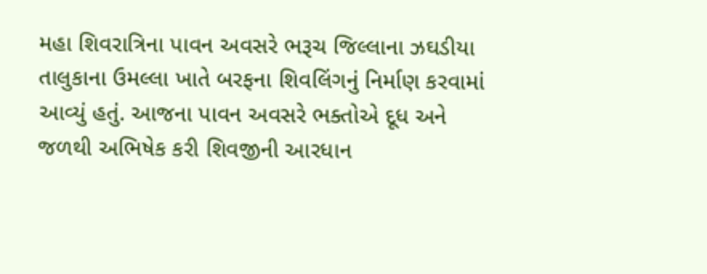મહા શિવરાત્રિના પાવન અવસરે ભરૂચ જિલ્લાના ઝઘડીયા તાલુકાના ઉમલ્લા ખાતે બરફના શિવલિંગનું નિર્માણ કરવામાં આવ્યું હતું. આજના પાવન અવસરે ભક્તોએ દૂધ અને જળથી અભિષેક કરી શિવજીની આરધાન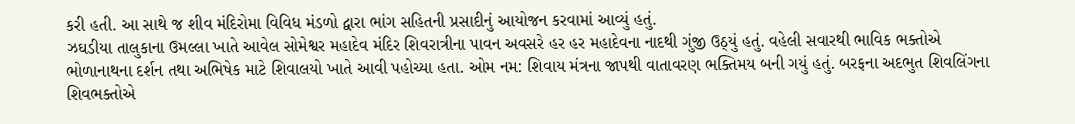કરી હતી. આ સાથે જ શીવ મંદિરોમા વિવિધ મંડળો દ્વારા ભાંગ સહિતની પ્રસાદીનું આયોજન કરવામાં આવ્યું હતું.
ઝઘડીયા તાલુકાના ઉમલ્લા ખાતે આવેલ સોમેશ્વર મહાદેવ મંદિર શિવરાત્રીના પાવન અવસરે હર હર મહાદેવના નાદથી ગુંજી ઉઠ્યું હતું. વહેલી સવારથી ભાવિક ભક્તોએ ભોળાનાથના દર્શન તથા અભિષેક માટે શિવાલયો ખાતે આવી પહોચ્યા હતા. ઓમ નમ: શિવાય મંત્રના જાપથી વાતાવરણ ભક્તિમય બની ગયું હતું. બરફના અદભુત શિવલિંગના શિવભક્તોએ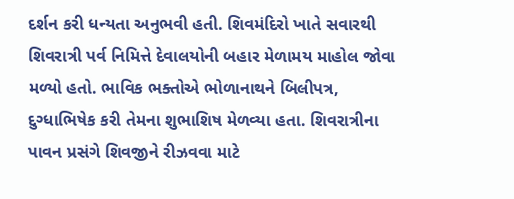દર્શન કરી ધન્યતા અનુભવી હતી. શિવમંદિરો ખાતે સવારથી શિવરાત્રી પર્વ નિમિત્તે દેવાલયોની બહાર મેળામય માહોલ જોવા મળ્યો હતો. ભાવિક ભક્તોએ ભોળાનાથને બિલીપત્ર, દુગ્ધાભિષેક કરી તેમના શુભાશિષ મેળવ્યા હતા. શિવરાત્રીના પાવન પ્રસંગે શિવજીને રીઝવવા માટે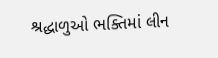શ્રદ્ધાળુઓ ભક્તિમાં લીન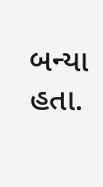બન્યા હતા.